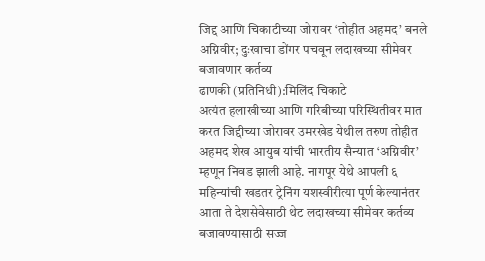जिद्द आणि चिकाटीच्या जोरावर ‘तोहीत अहमद’ बनले अग्निवीर; दुःखाचा डोंगर पचवून लदाखच्या सीमेवर बजावणार कर्तव्य
ढाणकी (प्रतिनिधी):मिलिंद चिकाटे
अत्यंत हलाखीच्या आणि गरिबीच्या परिस्थितीवर मात करत जिद्दीच्या जोरावर उमरखेड येथील तरुण तोहीत अहमद शेख आयुब यांची भारतीय सैन्यात ‘अग्निवीर’ म्हणून निवड झाली आहे. नागपूर येथे आपली ६ महिन्यांची खडतर ट्रेनिंग यशस्वीरीत्या पूर्ण केल्यानंतर आता ते देशसेवेसाठी थेट लदाखच्या सीमेवर कर्तव्य बजावण्यासाठी सज्ज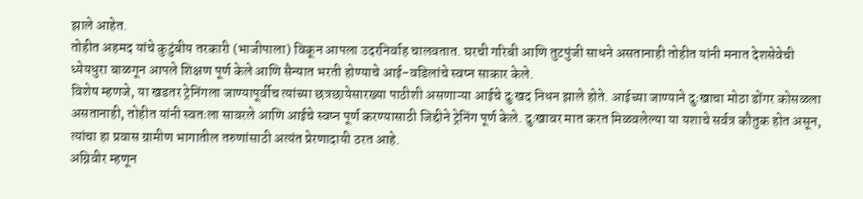झाले आहेत.
तोहीत अहमद यांचे कुटुंबीय तरकारी (भाजीपाला) विकून आपला उदरनिर्वाह चालवतात. घरची गरिबी आणि तुटपुंजी साधने असतानाही तोहीत यांनी मनात देशसेवेची ध्येयधुरा बाळगून आपले शिक्षण पूर्ण केले आणि सैन्यात भरती होण्याचे आई-वडिलांचे स्वप्न साकार केले.
विशेष म्हणजे, या खडतर ट्रेनिंगला जाण्यापूर्वीच त्यांच्या छत्रछायेसारख्या पाठीशी असणाऱ्या आईचे दुःखद निधन झाले होते. आईच्या जाण्याने दुःखाचा मोठा डोंगर कोसळला असतानाही, तोहीत यांनी स्वतःला सावरले आणि आईचे स्वप्न पूर्ण करण्यासाठी जिद्दीने ट्रेनिंग पूर्ण केले. दुःखावर मात करत मिळवलेल्या या यशाचे सर्वत्र कौतुक होत असून, त्यांचा हा प्रवास ग्रामीण भागातील तरुणांसाठी अत्यंत प्रेरणादायी ठरत आहे.
अग्निवीर म्हणून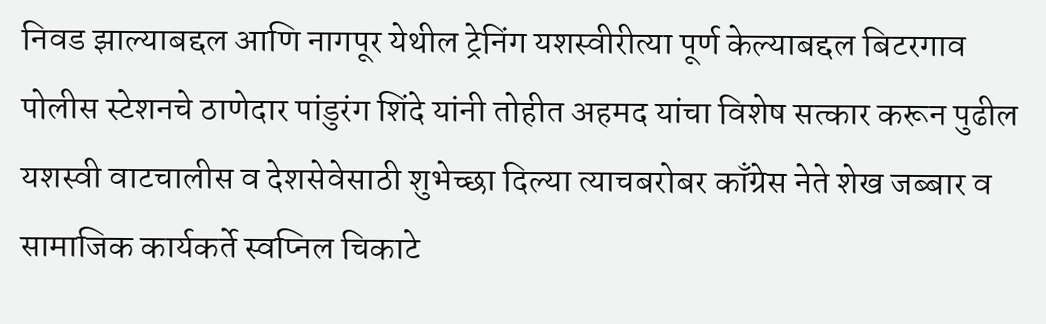निवड झाल्याबद्दल आणि नागपूर येथील ट्रेनिंग यशस्वीरीत्या पूर्ण केल्याबद्दल बिटरगाव पोलीस स्टेशनचे ठाणेदार पांडुरंग शिंदे यांनी तोहीत अहमद यांचा विशेष सत्कार करून पुढील यशस्वी वाटचालीस व देशसेवेसाठी शुभेच्छा दिल्या त्याचबरोबर काँग्रेस नेते शेख जब्बार व सामाजिक कार्यकर्ते स्वप्निल चिकाटे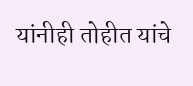यांनीही तोहीत यांचे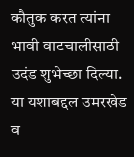कौतुक करत त्यांना भावी वाटचालीसाठी उदंड शुभेच्छा दिल्या. या यशाबद्दल उमरखेड व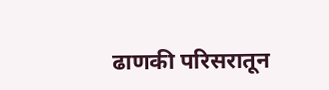ढाणकी परिसरातून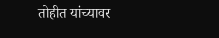तोहीत यांच्यावर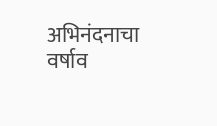अभिनंदनाचा वर्षाव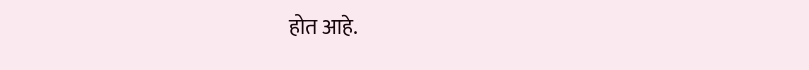होत आहे.